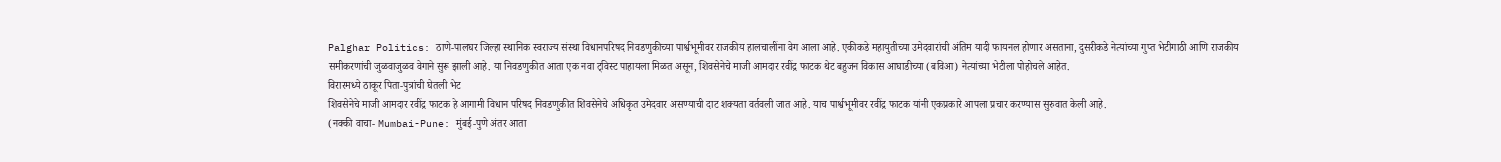Palghar Politics: ठाणे-पालघर जिल्हा स्थानिक स्वराज्य संस्था विधानपरिषद निवडणुकीच्या पार्श्वभूमीवर राजकीय हालचालींना वेग आला आहे. एकीकडे महायुतीच्या उमेदवारांची अंतिम यादी फायनल होणार असताना, दुसरीकडे नेत्यांच्या गुप्त भेटीगाठी आणि राजकीय समीकरणांची जुळवाजुळव वेगाने सुरू झाली आहे. या निवडणुकीत आता एक नवा ट्विस्ट पाहायला मिळत असून, शिवसेनेचे माजी आमदार रवींद्र फाटक थेट बहुजन विकास आघाडीच्या (बविआ) नेत्यांच्या भेटीला पोहोचले आहेत.
विरारमध्ये ठाकूर पिता-पुत्रांची घेतली भेट
शिवसेनेचे माजी आमदार रवींद्र फाटक हे आगामी विधान परिषद निवडणुकीत शिवसेनेचे अधिकृत उमेदवार असण्याची दाट शक्यता वर्तवली जात आहे. याच पार्श्वभूमीवर रवींद्र फाटक यांनी एकप्रकारे आपला प्रचार करण्यास सुरुवात केली आहे.
(नक्की वाचा- Mumbai-Pune: मुंबई-पुणे अंतर आता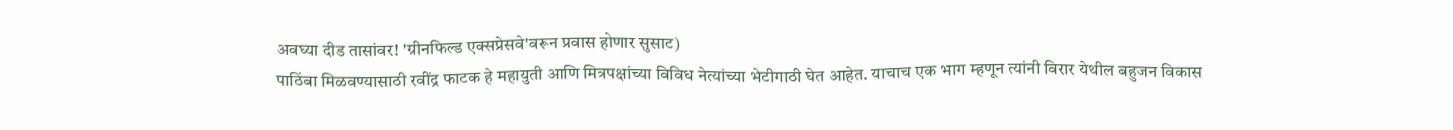अवघ्या दीड तासांवर! 'ग्रीनफिल्ड एक्सप्रेसवे'वरून प्रवास होणार सुसाट)
पाठिंबा मिळवण्यासाठी रवींद्र फाटक हे महायुती आणि मित्रपक्षांच्या विविध नेत्यांच्या भेटीगाठी घेत आहेत. याचाच एक भाग म्हणून त्यांनी विरार येथील बहुजन विकास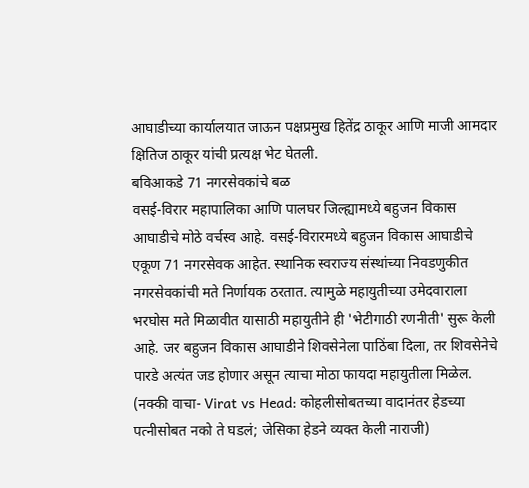आघाडीच्या कार्यालयात जाऊन पक्षप्रमुख हितेंद्र ठाकूर आणि माजी आमदार क्षितिज ठाकूर यांची प्रत्यक्ष भेट घेतली.
बविआकडे 71 नगरसेवकांचे बळ
वसई-विरार महापालिका आणि पालघर जिल्ह्यामध्ये बहुजन विकास आघाडीचे मोठे वर्चस्व आहे. वसई-विरारमध्ये बहुजन विकास आघाडीचे एकूण 71 नगरसेवक आहेत. स्थानिक स्वराज्य संस्थांच्या निवडणुकीत नगरसेवकांची मते निर्णायक ठरतात. त्यामुळे महायुतीच्या उमेदवाराला भरघोस मते मिळावीत यासाठी महायुतीने ही 'भेटीगाठी रणनीती' सुरू केली आहे. जर बहुजन विकास आघाडीने शिवसेनेला पाठिंबा दिला, तर शिवसेनेचे पारडे अत्यंत जड होणार असून त्याचा मोठा फायदा महायुतीला मिळेल.
(नक्की वाचा- Virat vs Head: कोहलीसोबतच्या वादानंतर हेडच्या पत्नीसोबत नको ते घडलं; जेसिका हेडने व्यक्त केली नाराजी)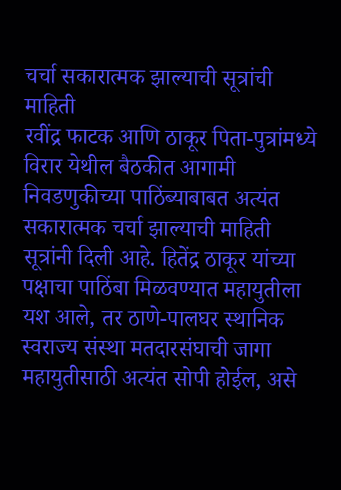चर्चा सकारात्मक झाल्याची सूत्रांची माहिती
रवींद्र फाटक आणि ठाकूर पिता-पुत्रांमध्ये विरार येथील बैठकीत आगामी निवडणुकीच्या पाठिंब्याबाबत अत्यंत सकारात्मक चर्चा झाल्याची माहिती सूत्रांनी दिली आहे. हितेंद्र ठाकूर यांच्या पक्षाचा पाठिंबा मिळवण्यात महायुतीला यश आले, तर ठाणे-पालघर स्थानिक स्वराज्य संस्था मतदारसंघाची जागा महायुतीसाठी अत्यंत सोपी होईल, असे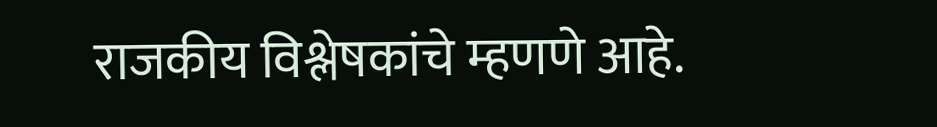राजकीय विश्लेषकांचे म्हणणे आहे.